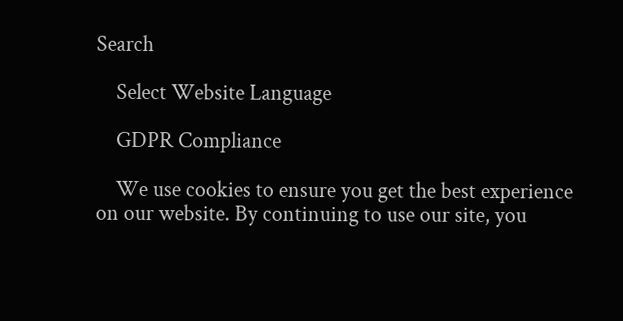Search

    Select Website Language

    GDPR Compliance

    We use cookies to ensure you get the best experience on our website. By continuing to use our site, you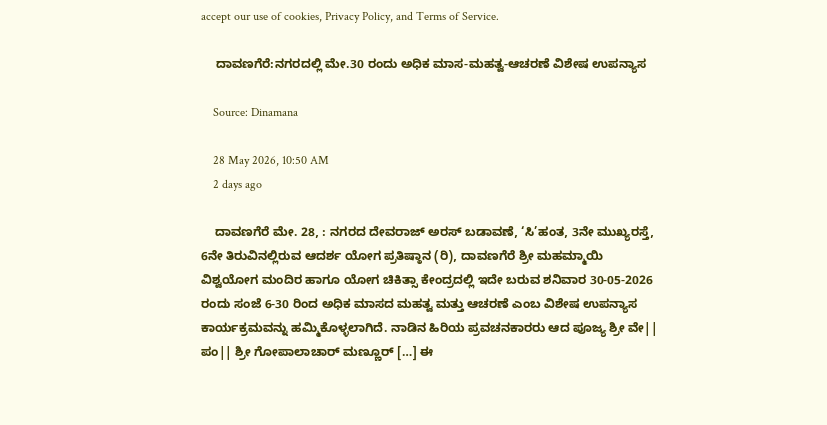accept our use of cookies, Privacy Policy, and Terms of Service.

    ದಾವಣಗೆರೆ:ನಗರದಲ್ಲಿ ಮೇ.30 ರಂದು ಅಧಿಕ ಮಾಸ-ಮಹತ್ವ-ಆಚರಣೆ ವಿಶೇಷ ಉಪನ್ಯಾಸ

    Source: Dinamana

    28 May 2026, 10:50 AM
    2 days ago

    ದಾವಣಗೆರೆ ಮೇ. 28, : ನಗರದ ದೇವರಾಜ್ ಅರಸ್ ಬಡಾವಣೆ, ‘ಸಿ’ಹಂತ, 3ನೇ ಮುಖ್ಯರಸ್ತೆ, 6ನೇ ತಿರುವಿನಲ್ಲಿರುವ ಆದರ್ಶ ಯೋಗ ಪ್ರತಿಷ್ಠಾನ (ರಿ), ದಾವಣಗೆರೆ ಶ್ರೀ ಮಹಮ್ಮಾಯಿ ವಿಶ್ವಯೋಗ ಮಂದಿರ ಹಾಗೂ ಯೋಗ ಚಿಕಿತ್ಸಾ ಕೇಂದ್ರದಲ್ಲಿ ಇದೇ ಬರುವ ಶನಿವಾರ 30-05-2026 ರಂದು ಸಂಜೆ 6-30 ರಿಂದ ಅಧಿಕ ಮಾಸದ ಮಹತ್ವ ಮತ್ತು ಆಚರಣೆ ಎಂಬ ವಿಶೇಷ ಉಪನ್ಯಾಸ ಕಾರ್ಯಕ್ರಮವನ್ನು ಹಮ್ಮಿಕೊಳ್ಳಲಾಗಿದೆ. ನಾಡಿನ ಹಿರಿಯ ಪ್ರವಚನಕಾರರು ಆದ ಪೂಜ್ಯ ಶ್ರೀ ವೇ|| ಪಂ|| ಶ್ರೀ ಗೋಪಾಲಾಚಾರ್ ಮಣ್ಣೂರ್ […] ಈ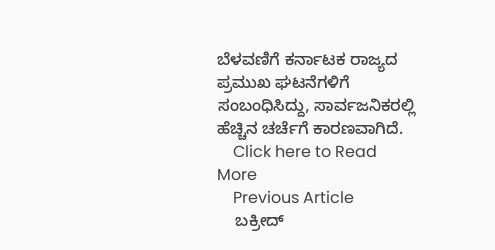ಬೆಳವಣಿಗೆ ಕರ್ನಾಟಕ ರಾಜ್ಯದ ಪ್ರಮುಖ ಘಟನೆಗಳಿಗೆ ಸಂಬಂಧಿಸಿದ್ದು, ಸಾರ್ವಜನಿಕರಲ್ಲಿ ಹೆಚ್ಚಿನ ಚರ್ಚೆಗೆ ಕಾರಣವಾಗಿದೆ.
    Click here to Read More
    Previous Article
    ಬಕ್ರೀದ್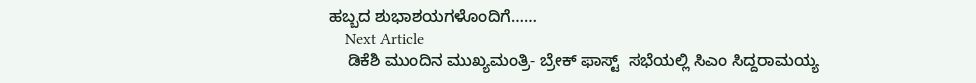ಹಬ್ಬದ ಶುಭಾಶಯಗಳೊಂದಿಗೆ……
    Next Article
    ಡಿಕೆಶಿ ಮುಂದಿನ ಮುಖ್ಯಮಂತ್ರಿ- ಬ್ರೇಕ್ ಫಾಸ್ಟ್  ಸಭೆಯಲ್ಲಿ ಸಿಎಂ ಸಿದ್ದರಾಮಯ್ಯ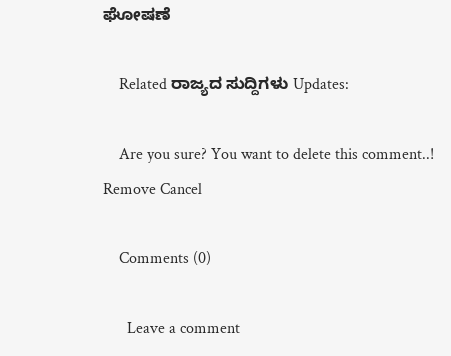ಘೋಷಣೆ

    Related ರಾಜ್ಯದ ಸುದ್ದಿಗಳು Updates:

    Are you sure? You want to delete this comment..! Remove Cancel

    Comments (0)

      Leave a comment